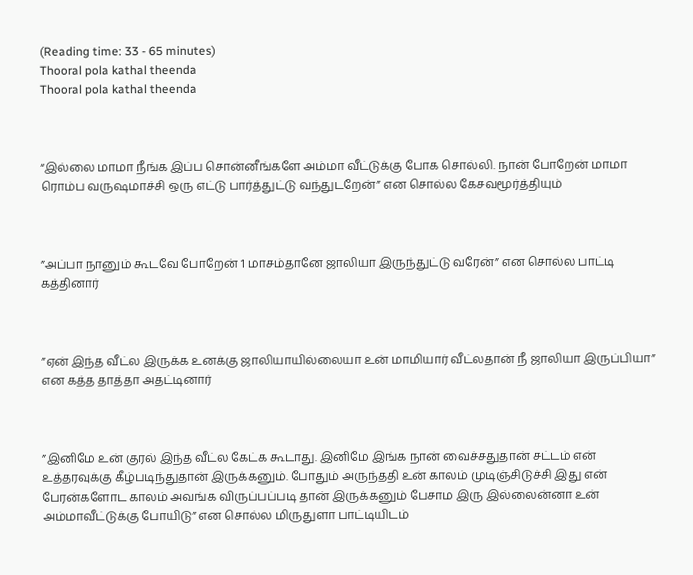(Reading time: 33 - 65 minutes)
Thooral pola kathal theenda
Thooral pola kathal theenda



“இல்லை மாமா நீங்க இப்ப சொன்னீங்களே அம்மா வீட்டுக்கு போக சொல்லி. நான் போறேன் மாமா ரொம்ப வருஷமாச்சி ஒரு எட்டு பார்த்துட்டு வந்துடறேன்” என சொல்ல கேசவமூர்த்தியும்



”அப்பா நானும் கூடவே போறேன் 1 மாசம்தானே ஜாலியா இருந்துட்டு வரேன்” என சொல்ல பாட்டி கத்தினார்



”ஏன் இந்த வீட்ல இருக்க உனக்கு ஜாலியாயில்லையா உன் மாமியார் வீட்லதான் நீ ஜாலியா இருப்பியா” என கத்த தாத்தா அதட்டினார்



”இனிமே உன் குரல் இந்த வீட்ல கேட்க கூடாது. இனிமே இங்க நான் வைச்சதுதான் சட்டம் என் உத்தரவுக்கு கீழ்படிந்துதான் இருக்கனும். போதும் அருந்ததி உன் காலம் முடிஞ்சிடுச்சி இது என் பேரன்களோட காலம் அவங்க விருப்பப்படி தான் இருக்கனும் பேசாம இரு இல்லைன்னா உன் அம்மாவீட்டுக்கு போயிடு” என சொல்ல மிருதுளா பாட்டியிடம்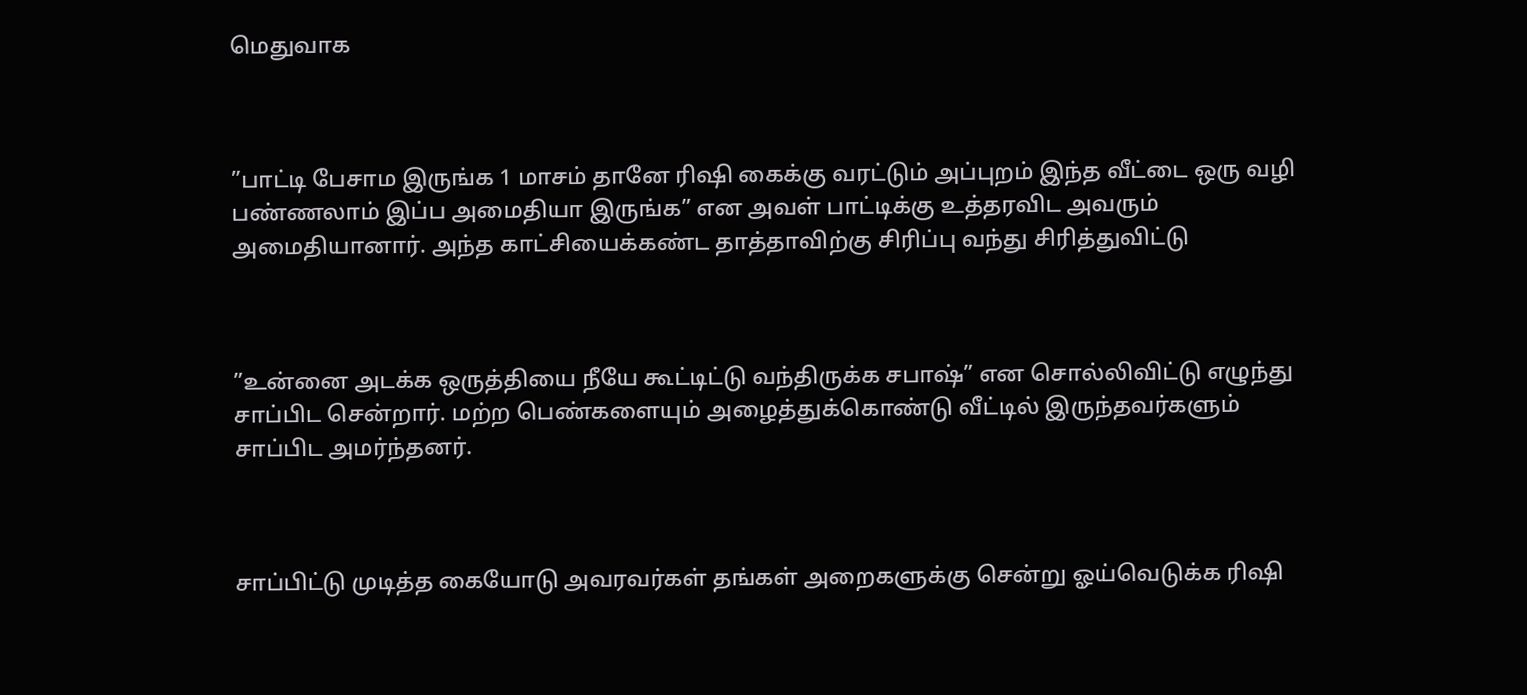மெதுவாக



”பாட்டி பேசாம இருங்க 1 மாசம் தானே ரிஷி கைக்கு வரட்டும் அப்புறம் இந்த வீட்டை ஒரு வழி பண்ணலாம் இப்ப அமைதியா இருங்க” என அவள் பாட்டிக்கு உத்தரவிட அவரும் அமைதியானார். அந்த காட்சியைக்கண்ட தாத்தாவிற்கு சிரிப்பு வந்து சிரித்துவிட்டு



”உன்னை அடக்க ஒருத்தியை நீயே கூட்டிட்டு வந்திருக்க சபாஷ்” என சொல்லிவிட்டு எழுந்து சாப்பிட சென்றார். மற்ற பெண்களையும் அழைத்துக்கொண்டு வீட்டில் இருந்தவர்களும் சாப்பிட அமர்ந்தனர்.



சாப்பிட்டு முடித்த கையோடு அவரவர்கள் தங்கள் அறைகளுக்கு சென்று ஓய்வெடுக்க ரிஷி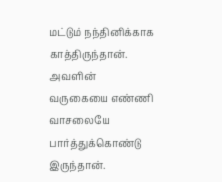மட்டும் நந்தினிக்காக காத்திருந்தான். அவளின் வருகையை எண்ணி வாசலையே பார்த்துக்கொண்டு இருந்தான்.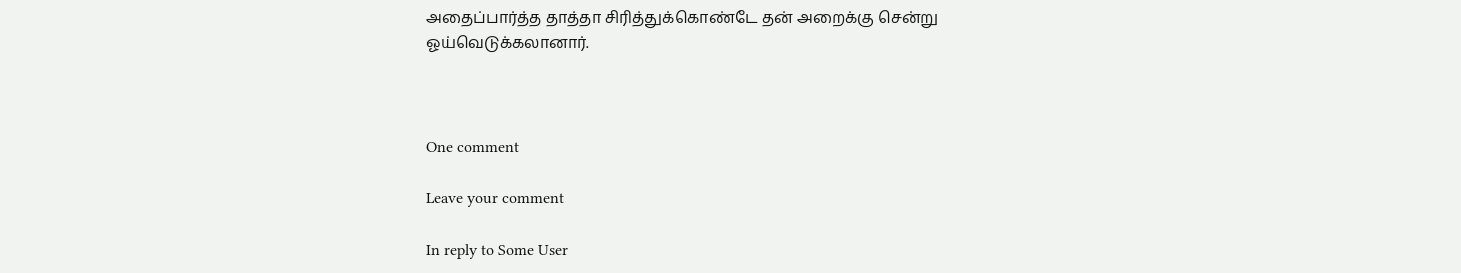அதைப்பார்த்த தாத்தா சிரித்துக்கொண்டே தன் அறைக்கு சென்று ஓய்வெடுக்கலானார்.



One comment

Leave your comment

In reply to Some User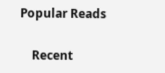Popular Reads

    Recent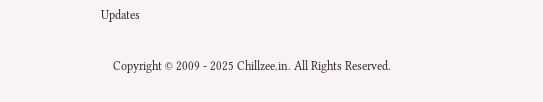Updates

    Copyright © 2009 - 2025 Chillzee.in. All Rights Reserved.